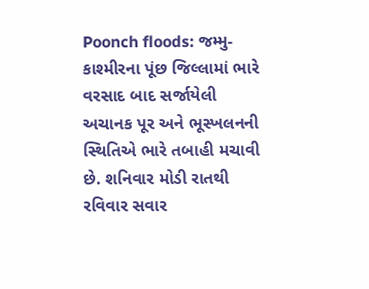Poonch floods: જમ્મુ-કાશ્મીરના પૂંછ જિલ્લામાં ભારે વરસાદ બાદ સર્જાયેલી અચાનક પૂર અને ભૂસ્ખલનની સ્થિતિએ ભારે તબાહી મચાવી છે. શનિવાર મોડી રાતથી રવિવાર સવાર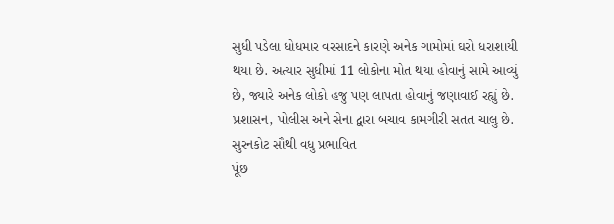સુધી પડેલા ધોધમાર વરસાદને કારણે અનેક ગામોમાં ઘરો ધરાશાયી થયા છે. અત્યાર સુધીમાં 11 લોકોના મોત થયા હોવાનું સામે આવ્યું છે, જ્યારે અનેક લોકો હજુ પણ લાપતા હોવાનું જણાવાઈ રહ્યું છે. પ્રશાસન, પોલીસ અને સેના દ્વારા બચાવ કામગીરી સતત ચાલુ છે.
સુરનકોટ સૌથી વધુ પ્રભાવિત
પૂંછ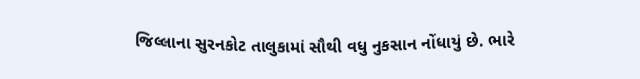જિલ્લાના સુરનકોટ તાલુકામાં સૌથી વધુ નુકસાન નોંધાયું છે. ભારે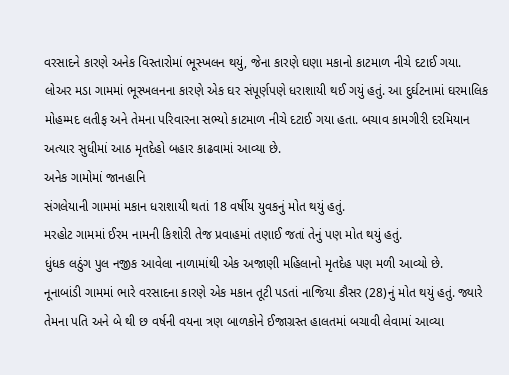વરસાદને કારણે અનેક વિસ્તારોમાં ભૂસ્ખલન થયું, જેના કારણે ઘણા મકાનો કાટમાળ નીચે દટાઈ ગયા. લોઅર મડા ગામમાં ભૂસ્ખલનના કારણે એક ઘર સંપૂર્ણપણે ધરાશાયી થઈ ગયું હતું. આ દુર્ઘટનામાં ઘરમાલિક મોહમ્મદ લતીફ અને તેમના પરિવારના સભ્યો કાટમાળ નીચે દટાઈ ગયા હતા. બચાવ કામગીરી દરમિયાન અત્યાર સુધીમાં આઠ મૃતદેહો બહાર કાઢવામાં આવ્યા છે.
અનેક ગામોમાં જાનહાનિ
સંગલેયાની ગામમાં મકાન ધરાશાયી થતાં 18 વર્ષીય યુવકનું મોત થયું હતું.
મરહોટ ગામમાં ઈરમ નામની કિશોરી તેજ પ્રવાહમાં તણાઈ જતાં તેનું પણ મોત થયું હતું.
ધુંધક લઠુંગ પુલ નજીક આવેલા નાળામાંથી એક અજાણી મહિલાનો મૃતદેહ પણ મળી આવ્યો છે.
નૂનાબાંડી ગામમાં ભારે વરસાદના કારણે એક મકાન તૂટી પડતાં નાજિયા કૌસર (28)નું મોત થયું હતું. જ્યારે તેમના પતિ અને બે થી છ વર્ષની વયના ત્રણ બાળકોને ઈજાગ્રસ્ત હાલતમાં બચાવી લેવામાં આવ્યા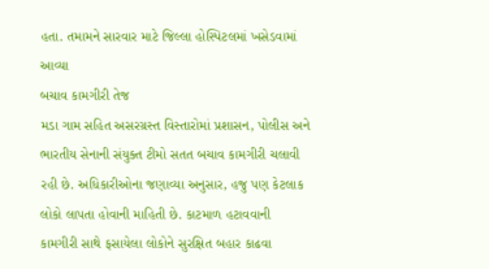હતા. તમામને સારવાર માટે જિલ્લા હોસ્પિટલમાં ખસેડવામાં આવ્યા
બચાવ કામગીરી તેજ
મડા ગામ સહિત અસરગ્રસ્ત વિસ્તારોમાં પ્રશાસન, પોલીસ અને ભારતીય સેનાની સંયુક્ત ટીમો સતત બચાવ કામગીરી ચલાવી રહી છે. અધિકારીઓના જણાવ્યા અનુસાર, હજુ પણ કેટલાક લોકો લાપતા હોવાની માહિતી છે. કાટમાળ હટાવવાની કામગીરી સાથે ફસાયેલા લોકોને સુરક્ષિત બહાર કાઢવા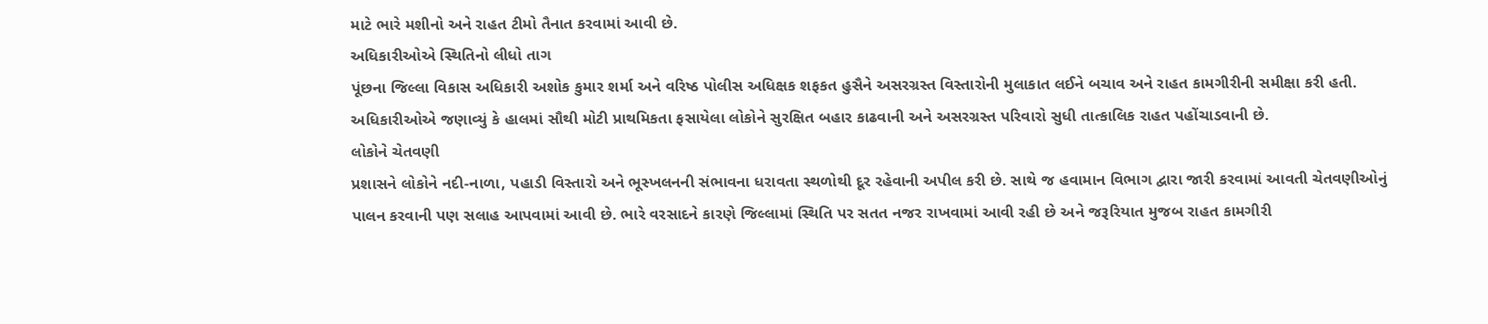માટે ભારે મશીનો અને રાહત ટીમો તૈનાત કરવામાં આવી છે.
અધિકારીઓએ સ્થિતિનો લીધો તાગ
પૂંછના જિલ્લા વિકાસ અધિકારી અશોક કુમાર શર્મા અને વરિષ્ઠ પોલીસ અધિક્ષક શફકત હુસૈને અસરગ્રસ્ત વિસ્તારોની મુલાકાત લઈને બચાવ અને રાહત કામગીરીની સમીક્ષા કરી હતી.
અધિકારીઓએ જણાવ્યું કે હાલમાં સૌથી મોટી પ્રાથમિકતા ફસાયેલા લોકોને સુરક્ષિત બહાર કાઢવાની અને અસરગ્રસ્ત પરિવારો સુધી તાત્કાલિક રાહત પહોંચાડવાની છે.
લોકોને ચેતવણી
પ્રશાસને લોકોને નદી-નાળા, પહાડી વિસ્તારો અને ભૂસ્ખલનની સંભાવના ધરાવતા સ્થળોથી દૂર રહેવાની અપીલ કરી છે. સાથે જ હવામાન વિભાગ દ્વારા જારી કરવામાં આવતી ચેતવણીઓનું પાલન કરવાની પણ સલાહ આપવામાં આવી છે. ભારે વરસાદને કારણે જિલ્લામાં સ્થિતિ પર સતત નજર રાખવામાં આવી રહી છે અને જરૂરિયાત મુજબ રાહત કામગીરી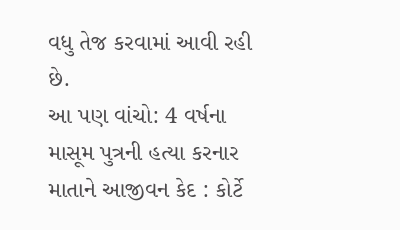વધુ તેજ કરવામાં આવી રહી છે.
આ પણ વાંચો: 4 વર્ષના માસૂમ પુત્રની હત્યા કરનાર માતાને આજીવન કેદ : કોર્ટે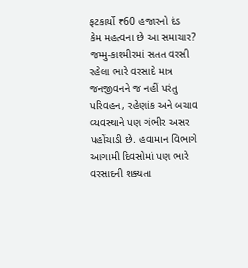ફટકાર્યો ₹60 હજારનો દંડ
કેમ મહત્વના છે આ સમાચાર?
જમ્મુ-કાશ્મીરમાં સતત વરસી રહેલા ભારે વરસાદે માત્ર જનજીવનને જ નહીં પરંતુ પરિવહન, રહેણાંક અને બચાવ વ્યવસ્થાને પણ ગંભીર અસર પહોંચાડી છે. હવામાન વિભાગે આગામી દિવસોમાં પણ ભારે વરસાદની શક્યતા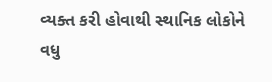વ્યક્ત કરી હોવાથી સ્થાનિક લોકોને વધુ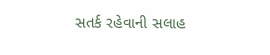સતર્ક રહેવાની સલાહ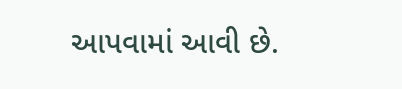આપવામાં આવી છે.